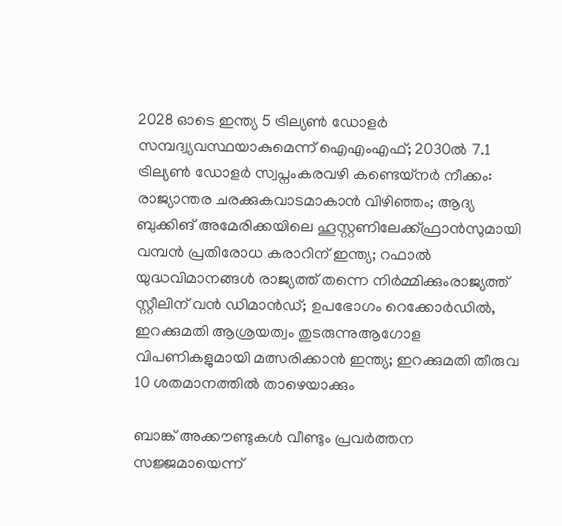2028 ഓടെ ഇന്ത്യ 5 ട്രില്യണ്‍ ഡോളര്‍ സമ്പദ്വ്യവസ്ഥയാകുമെന്ന് ഐഎംഎഫ്; 2030ല്‍ 7.1 ട്രില്യണ്‍ ഡോളര്‍ സ്വപ്നംകരവഴി കണ്ടെയ്നർ നീക്കം: രാജ്യാന്തര ചരക്കുകവാടമാകാൻ വിഴിഞ്ഞം; ആദ്യ ബുക്കിങ് അമേരിക്കയിലെ ഹൂസ്റ്റണിലേക്ക്ഫ്രാൻസുമായി വമ്പന്‍ പ്രതിരോധ കരാറിന് ഇന്ത്യ; റഫാല്‍ യുദ്ധവിമാനങ്ങള്‍ രാജ്യത്ത് തന്നെ നിര്‍മ്മിക്കുംരാജ്യത്ത് സ്റ്റീലിന് വൻ ഡിമാൻഡ്; ഉപഭോഗം റെക്കോർഡിൽ, ഇറക്കുമതി ആശ്രയത്വം തുടരുന്നുആഗോള വിപണികളുമായി മത്സരിക്കാൻ ഇന്ത്യ; ഇറക്കുമതി തീരുവ 10 ശതമാനത്തിൽ താഴെയാക്കും

ബാങ്ക് അക്കൗണ്ടുകള്‍ വീണ്ടും പ്രവര്‍ത്തന സജ്ജമായെന്ന്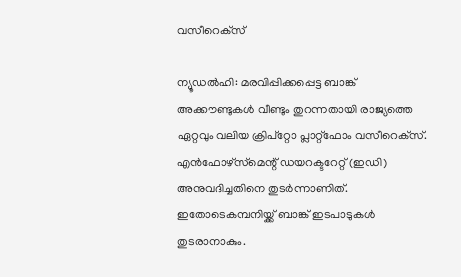വസീറെക്‌സ്

ന്യൂഡല്‍ഹി: മരവിപ്പിക്കപ്പെട്ട ബാങ്ക് അക്കൗണ്ടുകള്‍ വീണ്ടും തുറന്നതായി രാജ്യത്തെ ഏറ്റവും വലിയ ക്രിപ്‌റ്റോ പ്ലാറ്റ്‌ഫോം വസീറെക്‌സ്. എന്‍ഫോഴ്‌സ്‌മെന്റ് ഡയറക്ടറേറ്റ് (ഇഡി) അനുവദിച്ചതിനെ തുടര്‍ന്നാണിത്. ഇതോടെകമ്പനിയ്ക്ക് ബാങ്ക് ഇടപാടുകള്‍ തുടരാനാകും.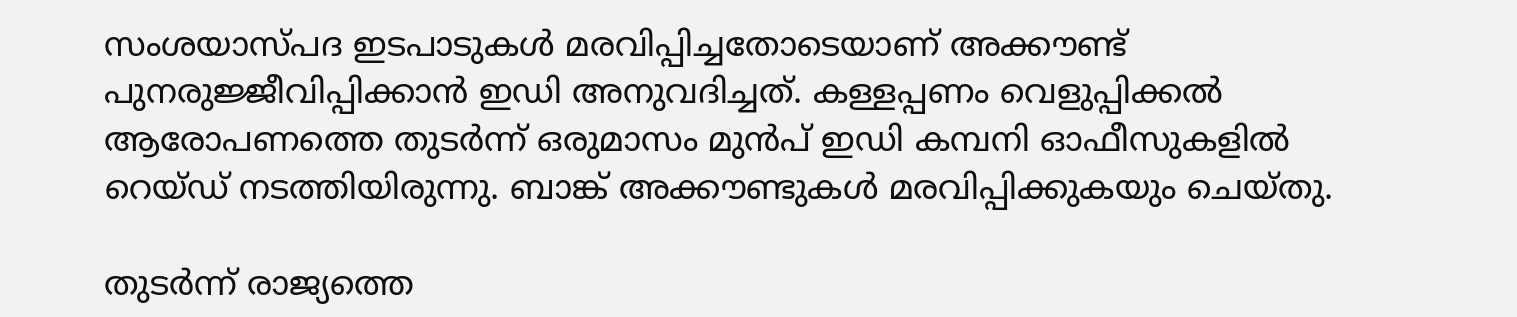സംശയാസ്പദ ഇടപാടുകള്‍ മരവിപ്പിച്ചതോടെയാണ് അക്കൗണ്ട് പുനരുജ്ജീവിപ്പിക്കാന്‍ ഇഡി അനുവദിച്ചത്. കള്ളപ്പണം വെളുപ്പിക്കല്‍ ആരോപണത്തെ തുടര്‍ന്ന് ഒരുമാസം മുന്‍പ് ഇഡി കമ്പനി ഓഫീസുകളില്‍ റെയ്ഡ് നടത്തിയിരുന്നു. ബാങ്ക് അക്കൗണ്ടുകള്‍ മരവിപ്പിക്കുകയും ചെയ്തു.

തുടര്‍ന്ന് രാജ്യത്തെ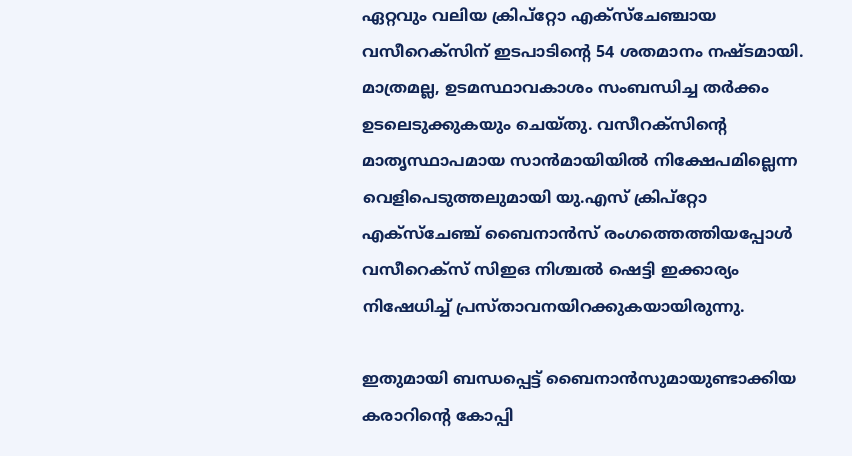ഏറ്റവും വലിയ ക്രിപ്‌റ്റോ എക്‌സ്‌ചേഞ്ചായ വസീറെക്‌സിന് ഇടപാടിന്റെ 54 ശതമാനം നഷ്ടമായി. മാത്രമല്ല, ഉടമസ്ഥാവകാശം സംബന്ധിച്ച തര്‍ക്കം ഉടലെടുക്കുകയും ചെയ്തു. വസീറക്‌സിന്റെ മാതൃസ്ഥാപമായ സാന്‍മായിയില്‍ നിക്ഷേപമില്ലെന്ന വെളിപെടുത്തലുമായി യു.എസ് ക്രിപ്‌റ്റോ എക്‌സ്‌ചേഞ്ച് ബൈനാന്‍സ് രംഗത്തെത്തിയപ്പോള്‍ വസീറെക്‌സ് സിഇഒ നിശ്ചല്‍ ഷെട്ടി ഇക്കാര്യം നിഷേധിച്ച് പ്രസ്താവനയിറക്കുകയായിരുന്നു.

ഇതുമായി ബന്ധപ്പെട്ട് ബൈനാന്‍സുമായുണ്ടാക്കിയ കരാറിന്റെ കോപ്പി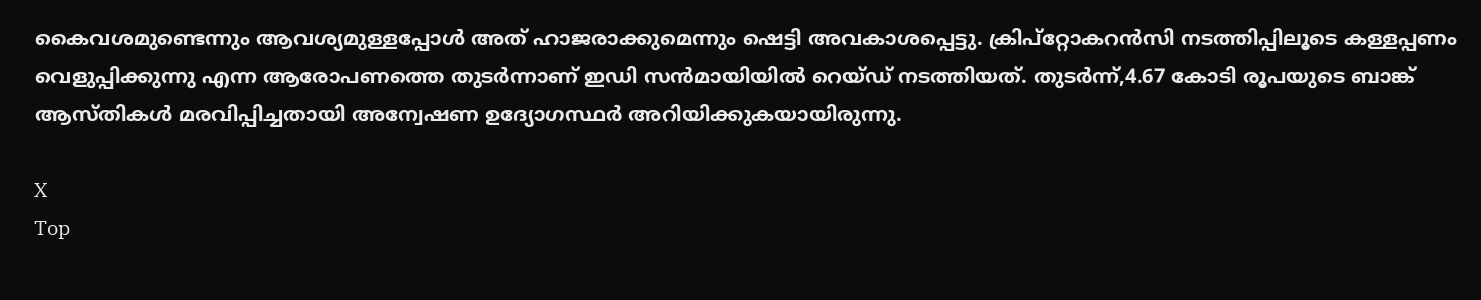കൈവശമുണ്ടെന്നും ആവശ്യമുള്ളപ്പോള്‍ അത് ഹാജരാക്കുമെന്നും ഷെട്ടി അവകാശപ്പെട്ടു. ക്രിപ്‌റ്റോകറന്‍സി നടത്തിപ്പിലൂടെ കള്ളപ്പണം വെളുപ്പിക്കുന്നു എന്ന ആരോപണത്തെ തുടര്‍ന്നാണ് ഇഡി സന്‍മായിയില്‍ റെയ്ഡ് നടത്തിയത്. തുടര്‍ന്ന്,4.67 കോടി രൂപയുടെ ബാങ്ക് ആസ്തികള്‍ മരവിപ്പിച്ചതായി അന്വേഷണ ഉദ്യോഗസ്ഥര്‍ അറിയിക്കുകയായിരുന്നു.

X
Top